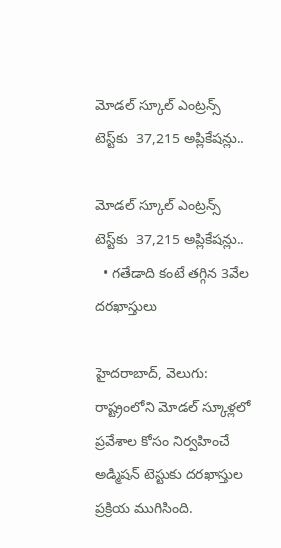మోడల్ స్కూల్ ఎంట్రన్స్ టెస్ట్‌‌‌‌‌‌‌‌కు  37,215 అప్లికేషన్లు..

మోడల్ స్కూల్ ఎంట్రన్స్ టెస్ట్‌‌‌‌‌‌‌‌కు  37,215 అప్లికేషన్లు..
  • గతేడాది కంటే తగ్గిన 3వేల దరఖాస్తులు

హైదరాబాద్, వెలుగు: రాష్ట్రంలోని మోడల్ స్కూళ్లలో ప్రవేశాల కోసం నిర్వహించే అడ్మిషన్ టెస్టుకు దరఖాస్తుల ప్రక్రియ ముగిసింది.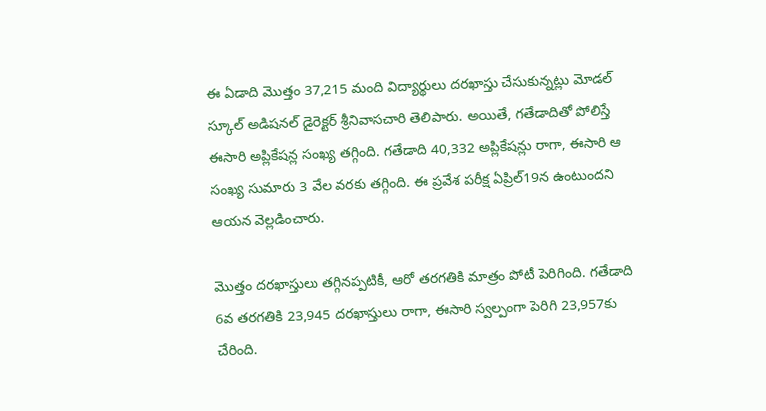ఈ ఏడాది మొత్తం 37,215 మంది విద్యార్థులు దరఖాస్తు చేసుకున్నట్లు మోడల్ స్కూల్ అడిషనల్ డైరెక్టర్ శ్రీనివాసచారి తెలిపారు. అయితే, గతేడాదితో పోలిస్తే ఈసారి అప్లికేషన్ల సంఖ్య తగ్గింది. గతేడాది 40,332 అప్లికేషన్లు రాగా, ఈసారి ఆ సంఖ్య సుమారు 3 వేల వరకు తగ్గింది. ఈ ప్రవేశ పరీక్ష ఏప్రిల్19న ఉంటుందని ఆయన వెల్లడించారు.

మొత్తం దరఖాస్తులు తగ్గినప్పటికీ, ఆరో తరగతికి మాత్రం పోటీ పెరిగింది. గతేడాది 6వ తరగతికి 23,945 దరఖాస్తులు రాగా, ఈసారి స్వల్పంగా పెరిగి 23,957కు చేరింది.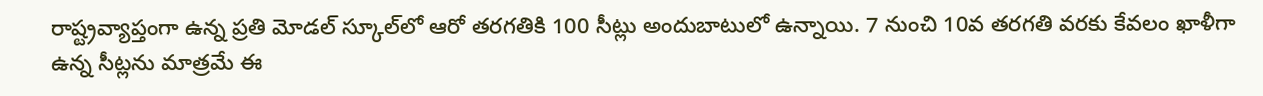రాష్ట్రవ్యాప్తంగా ఉన్న ప్రతి మోడల్ స్కూల్‌‌‌‌‌‌‌‌లో ఆరో తరగతికి 100 సీట్లు అందుబాటులో ఉన్నాయి. 7 నుంచి 10వ తరగతి వరకు కేవలం ఖాళీగా ఉన్న సీట్లను మాత్రమే ఈ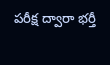పరీక్ష ద్వారా భర్తీ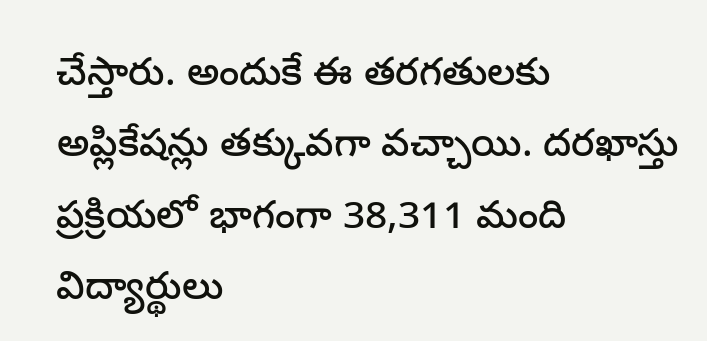చేస్తారు. అందుకే ఈ తరగతులకు అప్లికేషన్లు తక్కువగా వచ్చాయి. దరఖాస్తు ప్రక్రియలో భాగంగా 38,311 మంది విద్యార్థులు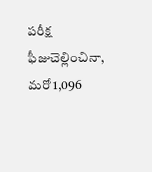పరీక్ష ఫీజుచెల్లించినా, మరో 1,096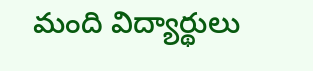మంది విద్యార్థులు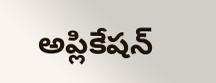అప్లికేషన్‌‌‌‌‌‌‌‌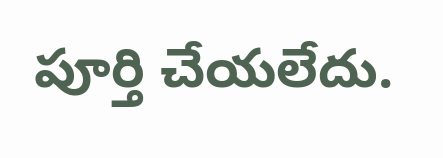పూర్తి చేయలేదు.